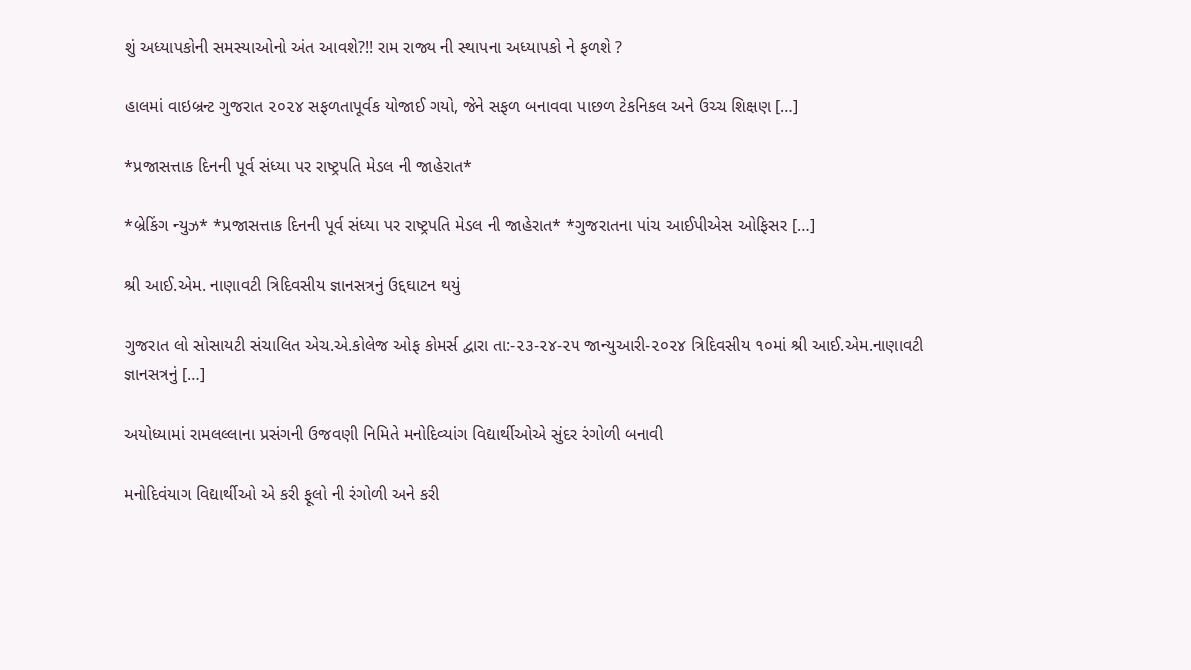શું અધ્યાપકોની સમસ્યાઓનો અંત આવશે?!! રામ રાજ્ય ની સ્થાપના અધ્યાપકો ને ફળશે ?

હાલમાં વાઇબ્રન્ટ ગુજરાત ૨૦૨૪ સફળતાપૂર્વક યોજાઈ ગયો, જેને સફળ બનાવવા પાછળ ટેકનિકલ અને ઉચ્ચ શિક્ષણ […]

*પ્રજાસત્તાક દિનની પૂર્વ સંધ્યા પર રાષ્ટ્રપતિ મેડલ ની જાહેરાત*

*બ્રેકિંગ ન્યુઝ* *પ્રજાસત્તાક દિનની પૂર્વ સંધ્યા પર રાષ્ટ્રપતિ મેડલ ની જાહેરાત* *ગુજરાતના પાંચ આઈપીએસ ઓફિસર […]

શ્રી આઈ.એમ. નાણાવટી ત્રિદિવસીય જ્ઞાનસત્રનું ઉદ્દઘાટન થયું

ગુજરાત લો સોસાયટી સંચાલિત એચ.એ.કોલેજ ઓફ કોમર્સ દ્વારા તા:-૨૩-૨૪-૨૫ જાન્યુઆરી-૨૦૨૪ ત્રિદિવસીય ૧૦માં શ્રી આઈ.એમ.નાણાવટી જ્ઞાનસત્રનું […]

અયોધ્યામાં રામલલ્લાના પ્રસંગની ઉજવણી નિમિતે મનોદિવ્યાંગ વિદ્યાર્થીઓએ સુંદર રંગોળી બનાવી

મનોદિવંયાગ વિદ્યાર્થીઓ એ કરી ફૂલો ની રંગોળી અને કરી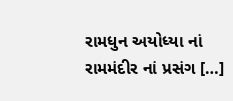રામધુન અયોધ્યા નાં રામમંદીર નાં પ્રસંગ […]